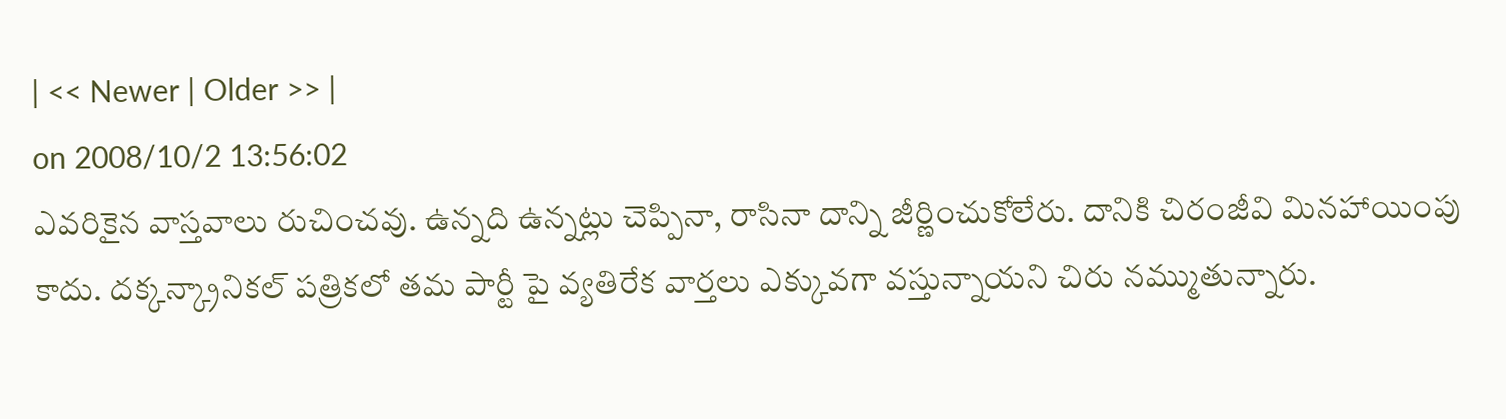| << Newer | Older >> |
on 2008/10/2 13:56:02
ఎవరికైన వాస్తవాలు రుచించవు. ఉన్నది ఉన్నట్లు చెప్పినా, రాసినా దాన్ని జీర్ణించుకోలేరు. దానికి చిరంజీవి మినహాయింపు కాదు. దక్కన్క్రానికల్ పత్రికలో తమ పార్టీ పై వ్యతిరేక వార్తలు ఎక్కువగా వస్తున్నాయని చిరు నమ్ముతున్నారు.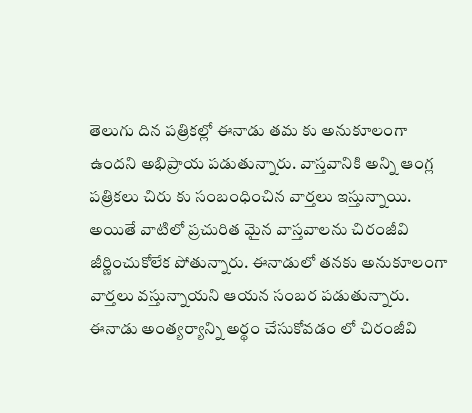తెలుగు దిన పత్రికల్లో ఈనాడు తమ కు అనుకూలంగా ఉందని అభిప్రాయ పడుతున్నారు. వాస్తవానికి అన్ని ఆంగ్ల పత్రికలు చిరు కు సంబంధించిన వార్తలు ఇస్తున్నాయి. అయితే వాటిలో ప్రచురిత మైన వాస్తవాలను చిరంజీవి జీర్ణించుకోలేక పోతున్నారు. ఈనాడులో తనకు అనుకూలంగా వార్తలు వస్తున్నాయని ఆయన సంబర పడుతున్నారు. ఈనాడు అంత్యర్యాన్ని అర్థం చేసుకోవడం లో చిరంజీవి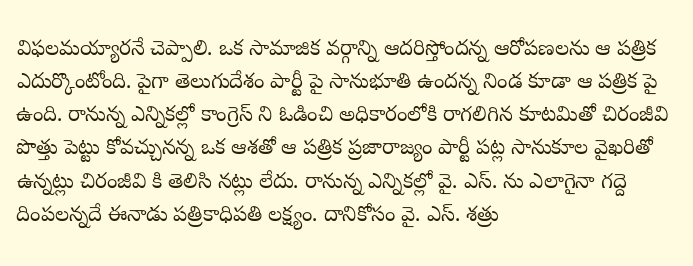విఫలమయ్యారనే చెప్పాలి. ఒక సామాజిక వర్గాన్ని ఆదరిస్తోందన్న ఆరోపణలను ఆ పత్రిక ఎదుర్కొంటోంది. పైగా తెలుగుదేశం పార్టీ పై సానుభూతి ఉందన్న నిండ కూడా ఆ పత్రిక పై ఉంది. రానున్న ఎన్నికల్లో కాంగ్రెస్ ని ఓడించి అధికారంలోకి రాగలిగిన కూటమితో చిరంజీవి పొత్తు పెట్టు కోవచ్చునన్న ఒక ఆశతో ఆ పత్రిక ప్రజారాజ్యం పార్టీ పట్ల సానుకూల వైఖరితో ఉన్నట్లు చిరంజీవి కి తెలిసి నట్లు లేదు. రానున్న ఎన్నికల్లో వై. ఎస్. ను ఎలాగైనా గద్దె దింపలన్నదే ఈనాడు పత్రికాధిపతి లక్ష్యం. దానికోసం వై. ఎస్. శత్రు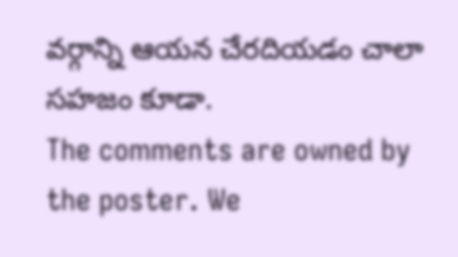వర్గాన్ని ఆయన చేరదియడం చాలా సహజం కూడా.
The comments are owned by the poster. We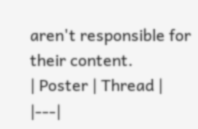aren't responsible for their content.
| Poster | Thread |
|---|